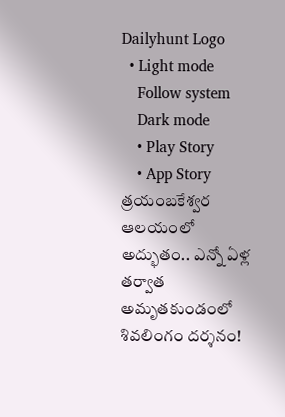Dailyhunt Logo
  • Light mode
    Follow system
    Dark mode
    • Play Story
    • App Story
త్రయంబకేశ్వర ఆలయంలో అద్భుతం.. ఎన్నో ఏళ్ల తర్వాత అమృతకుండంలో శివలింగం దర్శనం!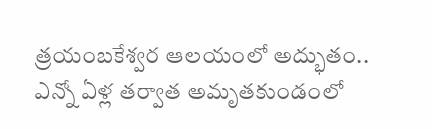త్రయంబకేశ్వర ఆలయంలో అద్భుతం.. ఎన్నో ఏళ్ల తర్వాత అమృతకుండంలో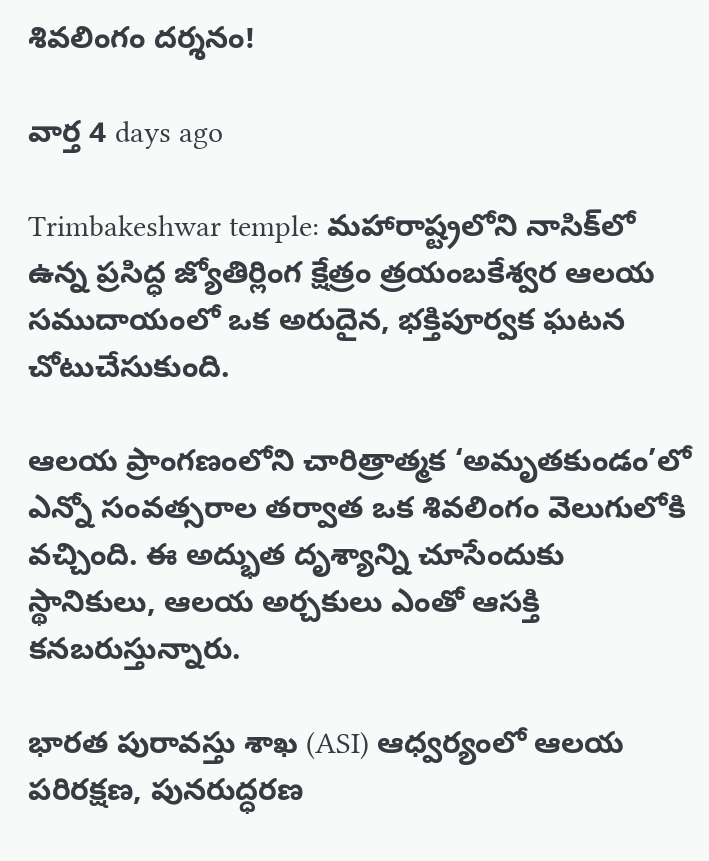శివలింగం దర్శనం!

వార్త 4 days ago

Trimbakeshwar temple: మహారాష్ట్రలోని నాసిక్‌లో ఉన్న ప్రసిద్ధ జ్యోతిర్లింగ క్షేత్రం త్రయంబకేశ్వర ఆలయ సముదాయంలో ఒక అరుదైన, భక్తిపూర్వక ఘటన చోటుచేసుకుంది.

ఆలయ ప్రాంగణంలోని చారిత్రాత్మక ‘అమృతకుండం’లో ఎన్నో సంవత్సరాల తర్వాత ఒక శివలింగం వెలుగులోకి వచ్చింది. ఈ అద్భుత దృశ్యాన్ని చూసేందుకు స్థానికులు, ఆలయ అర్చకులు ఎంతో ఆసక్తి కనబరుస్తున్నారు.

భారత పురావస్తు శాఖ (ASI) ఆధ్వర్యంలో ఆలయ పరిరక్షణ, పునరుద్ధరణ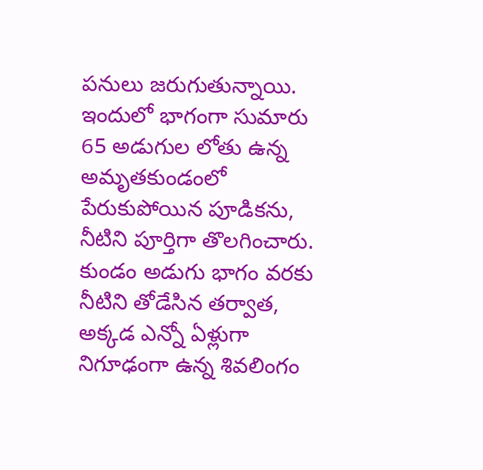పనులు జరుగుతున్నాయి. ఇందులో భాగంగా సుమారు 65 అడుగుల లోతు ఉన్న అమృతకుండంలో పేరుకుపోయిన పూడికను, నీటిని పూర్తిగా తొలగించారు. కుండం అడుగు భాగం వరకు నీటిని తోడేసిన తర్వాత, అక్కడ ఎన్నో ఏళ్లుగా నిగూఢంగా ఉన్న శివలింగం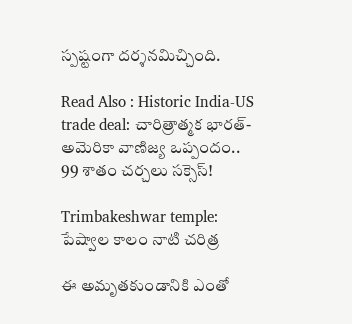స్పష్టంగా దర్శనమిచ్చింది.

Read Also : Historic India-US trade deal: చారిత్రాత్మక భారత్-అమెరికా వాణిజ్య ఒప్పందం.. 99 శాతం చర్చలు సక్సెస్!

Trimbakeshwar temple: పేష్వాల కాలం నాటి చరిత్ర

ఈ అమృతకుండానికి ఎంతో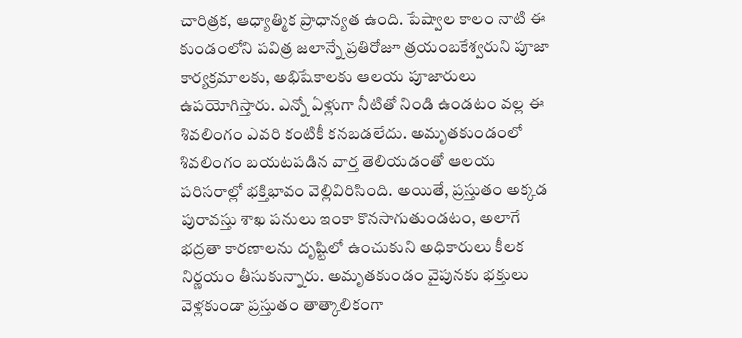చారిత్రక, ఆధ్యాత్మిక ప్రాధాన్యత ఉంది. పేష్వాల కాలం నాటి ఈ కుండంలోని పవిత్ర జలాన్నే ప్రతిరోజూ త్రయంబకేశ్వరుని పూజా కార్యక్రమాలకు, అభిషేకాలకు ఆలయ పూజారులు ఉపయోగిస్తారు. ఎన్నో ఏళ్లుగా నీటితో నిండి ఉండటం వల్ల ఈ శివలింగం ఎవరి కంటికీ కనబడలేదు. అమృతకుండంలో శివలింగం బయటపడిన వార్త తెలియడంతో ఆలయ పరిసరాల్లో భక్తిభావం వెల్లివిరిసింది. అయితే, ప్రస్తుతం అక్కడ పురావస్తు శాఖ పనులు ఇంకా కొనసాగుతుండటం, అలాగే భద్రతా కారణాలను దృష్టిలో ఉంచుకుని అధికారులు కీలక నిర్ణయం తీసుకున్నారు. అమృతకుండం వైపునకు భక్తులు వెళ్లకుండా ప్రస్తుతం తాత్కాలికంగా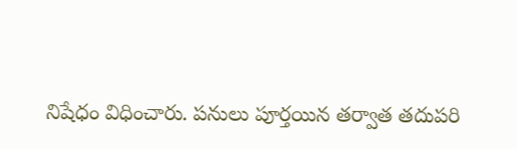నిషేధం విధించారు. పనులు పూర్తయిన తర్వాత తదుపరి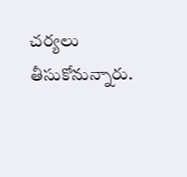చర్యలు తీసుకోనున్నారు.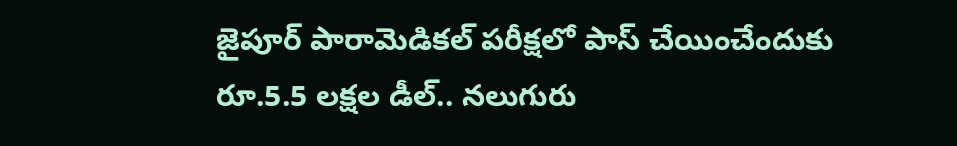జైపూర్ పారామెడికల్ పరీక్షలో పాస్ చేయించేందుకు రూ.5.5 లక్షల డీల్.. నలుగురు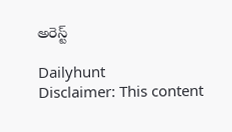అరెస్ట్

Dailyhunt
Disclaimer: This content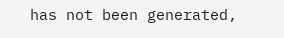has not been generated,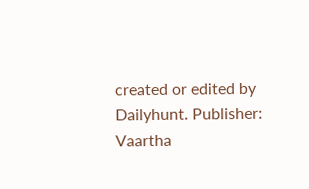created or edited by Dailyhunt. Publisher: Vaartha